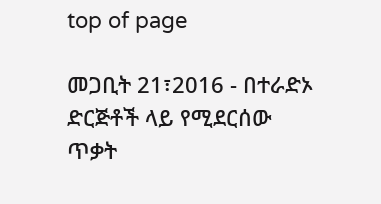top of page

መጋቢት 21፣2016 - በተራድኦ ድርጅቶች ላይ የሚደርሰው ጥቃት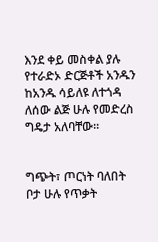እንደ ቀይ መስቀል ያሉ የተራድኦ ድርጅቶች አንዱን ከአንዱ ሳይለዩ ለተጎዳ ለሰው ልጅ ሁሉ የመድረስ ግዴታ አለባቸው፡፡


ግጭት፣ ጦርነት ባለበት ቦታ ሁሉ የጥቃት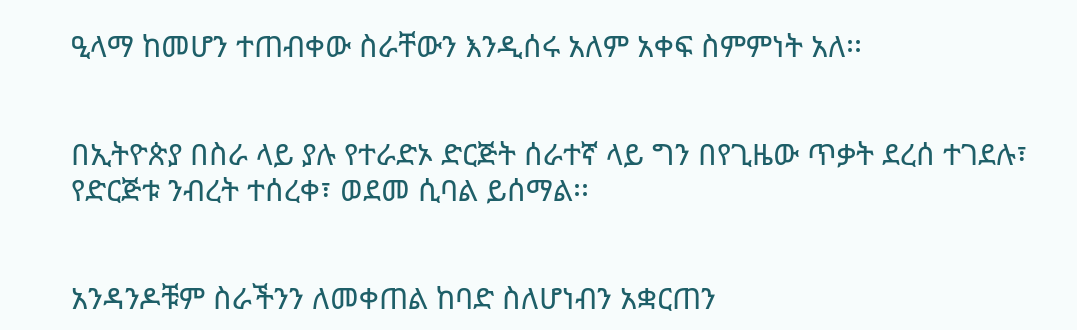ዒላማ ከመሆን ተጠብቀው ስራቸውን እንዲሰሩ አለም አቀፍ ስምምነት አለ፡፡


በኢትዮጵያ በስራ ላይ ያሉ የተራድኦ ድርጅት ሰራተኛ ላይ ግን በየጊዜው ጥቃት ደረሰ ተገደሉ፣ የድርጅቱ ንብረት ተሰረቀ፣ ወደመ ሲባል ይሰማል፡፡


አንዳንዶቹም ስራችንን ለመቀጠል ከባድ ስለሆነብን አቋርጠን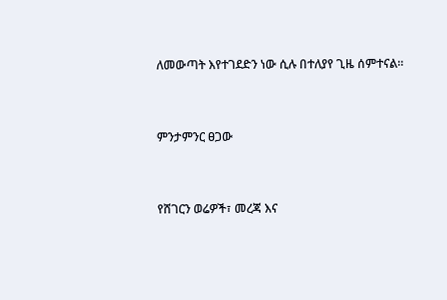ለመውጣት እየተገደድን ነው ሲሉ በተለያየ ጊዜ ሰምተናል፡፡


ምንታምንር ፀጋው


የሸገርን ወሬዎች፣ መረጃ እና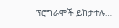ፕሮግራሞች ይከታተሉ…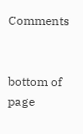Comments


bottom of page